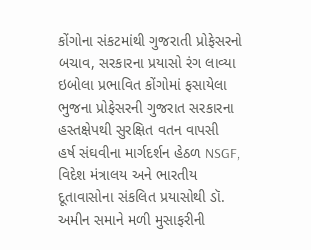કોંગોના સંકટમાંથી ગુજરાતી પ્રોફેસરનો બચાવ, સરકારના પ્રયાસો રંગ લાવ્યા
ઇબોલા પ્રભાવિત કોંગોમાં ફસાયેલા ભુજના પ્રોફેસરની ગુજરાત સરકારના હસ્તક્ષેપથી સુરક્ષિત વતન વાપસી
હર્ષ સંઘવીના માર્ગદર્શન હેઠળ NSGF, વિદેશ મંત્રાલય અને ભારતીય દૂતાવાસોના સંકલિત પ્રયાસોથી ડૉ. અમીન સમાને મળી મુસાફરીની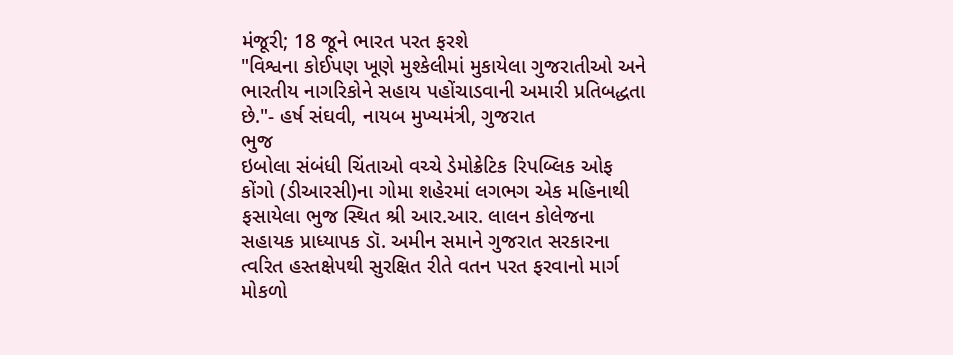મંજૂરી; 18 જૂને ભારત પરત ફરશે
"વિશ્વના કોઈપણ ખૂણે મુશ્કેલીમાં મુકાયેલા ગુજરાતીઓ અને ભારતીય નાગરિકોને સહાય પહોંચાડવાની અમારી પ્રતિબદ્ધતા છે."- હર્ષ સંઘવી, નાયબ મુખ્યમંત્રી, ગુજરાત
ભુજ
ઇબોલા સંબંધી ચિંતાઓ વચ્ચે ડેમોક્રેટિક રિપબ્લિક ઓફ કોંગો (ડીઆરસી)ના ગોમા શહેરમાં લગભગ એક મહિનાથી ફસાયેલા ભુજ સ્થિત શ્રી આર.આર. લાલન કોલેજના સહાયક પ્રાધ્યાપક ડૉ. અમીન સમાને ગુજરાત સરકારના ત્વરિત હસ્તક્ષેપથી સુરક્ષિત રીતે વતન પરત ફરવાનો માર્ગ મોકળો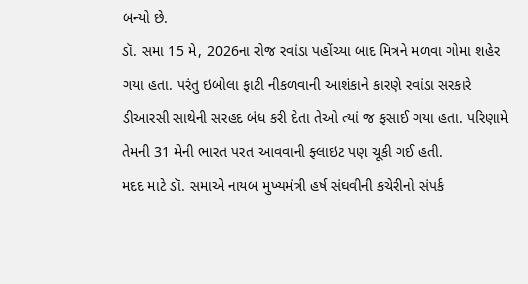બન્યો છે.
ડૉ. સમા 15 મે, 2026ના રોજ રવાંડા પહોંચ્યા બાદ મિત્રને મળવા ગોમા શહેર ગયા હતા. પરંતુ ઇબોલા ફાટી નીકળવાની આશંકાને કારણે રવાંડા સરકારે ડીઆરસી સાથેની સરહદ બંધ કરી દેતા તેઓ ત્યાં જ ફસાઈ ગયા હતા. પરિણામે તેમની 31 મેની ભારત પરત આવવાની ફ્લાઇટ પણ ચૂકી ગઈ હતી.
મદદ માટે ડૉ. સમાએ નાયબ મુખ્યમંત્રી હર્ષ સંઘવીની કચેરીનો સંપર્ક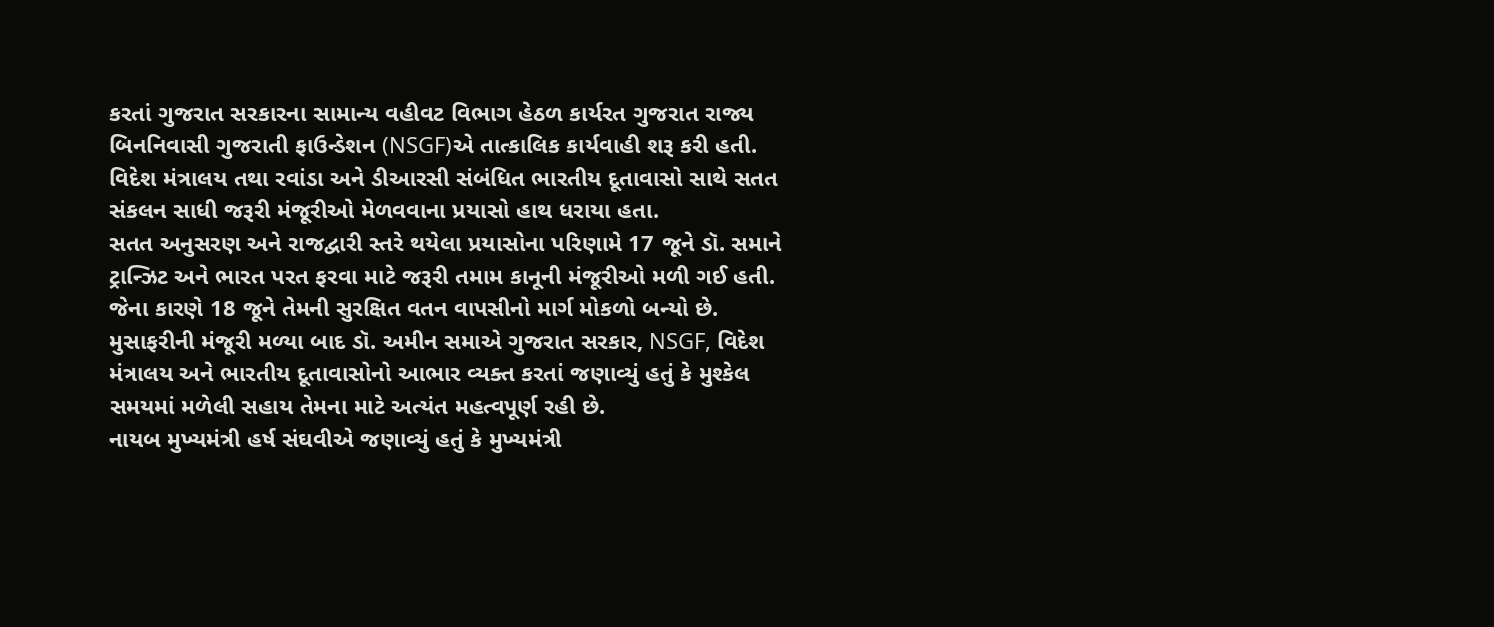કરતાં ગુજરાત સરકારના સામાન્ય વહીવટ વિભાગ હેઠળ કાર્યરત ગુજરાત રાજ્ય બિનનિવાસી ગુજરાતી ફાઉન્ડેશન (NSGF)એ તાત્કાલિક કાર્યવાહી શરૂ કરી હતી. વિદેશ મંત્રાલય તથા રવાંડા અને ડીઆરસી સંબંધિત ભારતીય દૂતાવાસો સાથે સતત સંકલન સાધી જરૂરી મંજૂરીઓ મેળવવાના પ્રયાસો હાથ ધરાયા હતા.
સતત અનુસરણ અને રાજદ્વારી સ્તરે થયેલા પ્રયાસોના પરિણામે 17 જૂને ડૉ. સમાને ટ્રાન્ઝિટ અને ભારત પરત ફરવા માટે જરૂરી તમામ કાનૂની મંજૂરીઓ મળી ગઈ હતી. જેના કારણે 18 જૂને તેમની સુરક્ષિત વતન વાપસીનો માર્ગ મોકળો બન્યો છે.
મુસાફરીની મંજૂરી મળ્યા બાદ ડૉ. અમીન સમાએ ગુજરાત સરકાર, NSGF, વિદેશ મંત્રાલય અને ભારતીય દૂતાવાસોનો આભાર વ્યક્ત કરતાં જણાવ્યું હતું કે મુશ્કેલ સમયમાં મળેલી સહાય તેમના માટે અત્યંત મહત્વપૂર્ણ રહી છે.
નાયબ મુખ્યમંત્રી હર્ષ સંઘવીએ જણાવ્યું હતું કે મુખ્યમંત્રી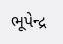ભૂપેન્દ્ર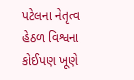પટેલના નેતૃત્વ હેઠળ વિશ્વના કોઈપણ ખૂણે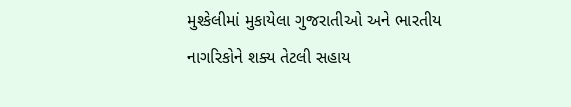મુશ્કેલીમાં મુકાયેલા ગુજરાતીઓ અને ભારતીય નાગરિકોને શક્ય તેટલી સહાય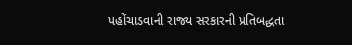પહોંચાડવાની રાજ્ય સરકારની પ્રતિબદ્ધતા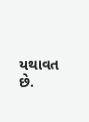યથાવત છે.